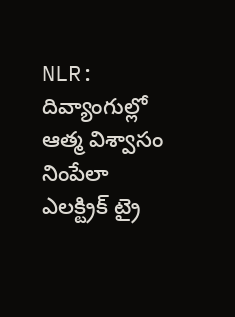NLR: దివ్యాంగుల్లో ఆత్మ విశ్వాసం నింపేలా ఎలక్ట్రిక్ ట్రై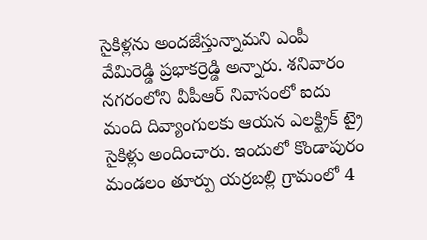సైకిళ్లను అందజేస్తున్నామని ఎంపీ వేమిరెడ్డి ప్రభాకర్రెడ్డి అన్నారు. శనివారం నగరంలోని వీపీఆర్ నివాసంలో ఐదు మంది దివ్యాంగులకు ఆయన ఎలక్ట్రిక్ ట్రై సైకిళ్లు అందించారు. ఇందులో కొండాపురం మండలం తూర్పు యర్రబల్లి గ్రామంలో 4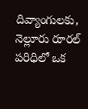దివ్యాంగులకు, నెల్లూరు రూరల్ పరిధిలో ఒక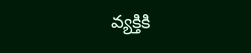వ్యక్తికి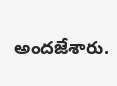అందజేశారు.